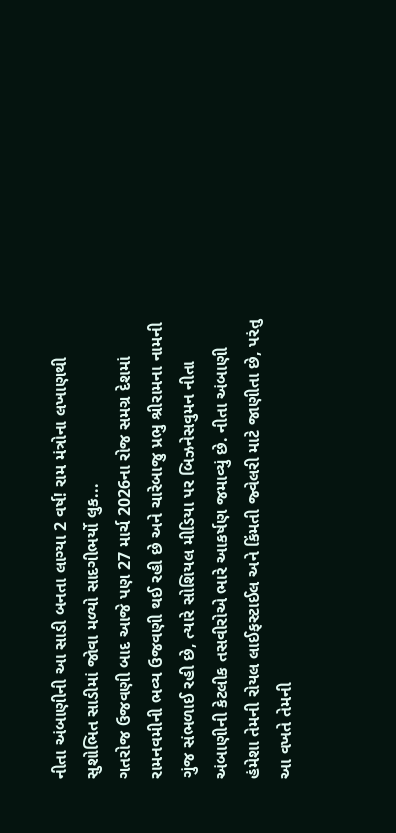નીતા અંબાણીની આ સાડી બનતા લાગ્યા 2 વર્ષ! રામ મંત્રોના લખાણથી સુશોભિત સાડીમાં જોવા મળ્યો સાદગીભર્યો લુક...
ગતરોજ ઉજવણી બાદ આજે પણ 27 માર્ચ 2026ના રોજ સમગ્ર દેશમાં રામનવમીની ભવ્ય ઉજવણી થઈ રહી છે અને ચારેબાજુ પ્રભુ શ્રીરામના નામની ગુંજ સંભળાઈ રહી છે, ત્યારે સોશિયલ મીડિયા પર બિઝનેસવુમન નીતા અંબાણીની કેટલીક તસવીરોએ ભારે આકર્ષણ જમાવ્યું છે. નીતા અંબાણી હંમેશા તેમની રોયલ લાઈફસ્ટાઈલ અને કિંમતી જ્વેલરી માટે જાણીતા છે, પરંતુ આ વખતે તેમની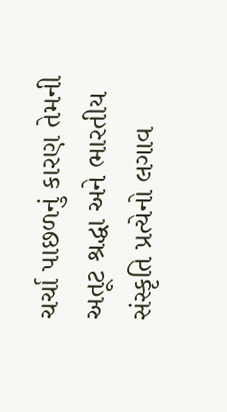ચર્ચા પાછળનું કારણ તેમની અતૂટ શ્રદ્ધા અને ભારતીય સંસ્કૃતિ પ્રત્યેનો લગાવ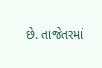છે. તાજેતરમાં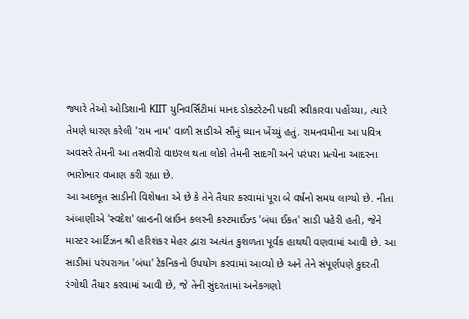જ્યારે તેઓ ઓડિશાની KIIT યુનિવર્સિટીમાં માનદ ડોક્ટરેટની પદવી સ્વીકારવા પહોંચ્યા, ત્યારે તેમણે ધારણ કરેલી 'રામ નામ' વાળી સાડીએ સૌનું ધ્યાન ખેંચ્યું હતું. રામનવમીના આ પવિત્ર અવસરે તેમની આ તસવીરો વાઇરલ થતા લોકો તેમની સાદગી અને પરંપરા પ્રત્યેના આદરના ભારોભાર વખાણ કરી રહ્યા છે.
આ અદભૂત સાડીની વિશેષતા એ છે કે તેને તૈયાર કરવામાં પૂરા બે વર્ષનો સમય લાગ્યો છે. નીતા અંબાણીએ 'સ્વદેશ' બ્રાન્ડની બ્રાઉન કલરની કસ્ટમાઈઝ્ડ 'બંધા ઈકત' સાડી પહેરી હતી, જેને માસ્ટર આર્ટિઝન શ્રી હરિશંકર મેહર દ્વારા અત્યંત કુશળતા પૂર્વક હાથથી વણવામાં આવી છે. આ સાડીમાં પરંપરાગત 'બંધા' ટેકનિકનો ઉપયોગ કરવામાં આવ્યો છે અને તેને સંપૂર્ણપણે કુદરતી રંગોથી તૈયાર કરવામાં આવી છે, જે તેની સુંદરતામાં અનેકગણો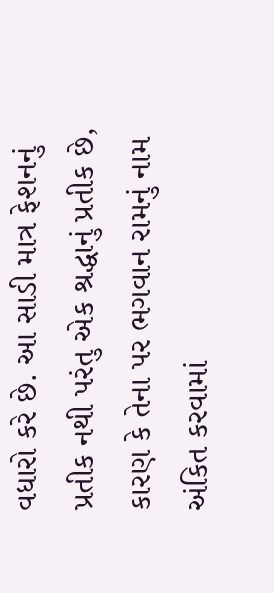વધારો કરે છે. આ સાડી માત્ર ફેશનનું પ્રતીક નથી પરંતુ એક શ્રદ્ધાનું પ્રતીક છે, કારણ કે તેના પર ભગવાન રામનું નામ અંકિત કરવામાં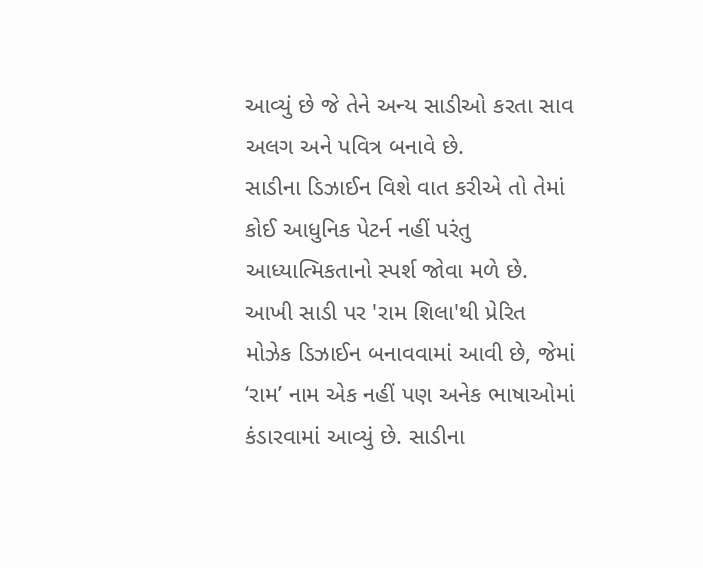આવ્યું છે જે તેને અન્ય સાડીઓ કરતા સાવ અલગ અને પવિત્ર બનાવે છે.
સાડીના ડિઝાઈન વિશે વાત કરીએ તો તેમાં કોઈ આધુનિક પેટર્ન નહીં પરંતુ આધ્યાત્મિકતાનો સ્પર્શ જોવા મળે છે. આખી સાડી પર 'રામ શિલા'થી પ્રેરિત મોઝેક ડિઝાઈન બનાવવામાં આવી છે, જેમાં ‘રામ’ નામ એક નહીં પણ અનેક ભાષાઓમાં કંડારવામાં આવ્યું છે. સાડીના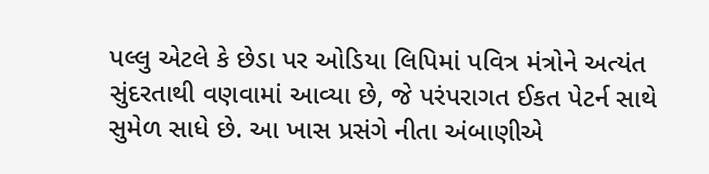પલ્લુ એટલે કે છેડા પર ઓડિયા લિપિમાં પવિત્ર મંત્રોને અત્યંત સુંદરતાથી વણવામાં આવ્યા છે, જે પરંપરાગત ઈકત પેટર્ન સાથે સુમેળ સાધે છે. આ ખાસ પ્રસંગે નીતા અંબાણીએ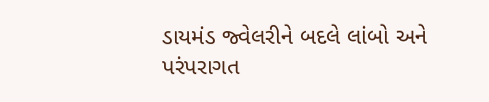ડાયમંડ જ્વેલરીને બદલે લાંબો અને પરંપરાગત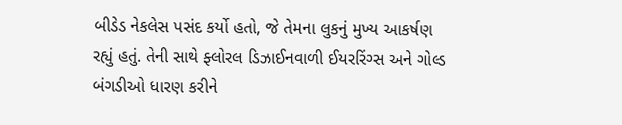બીડેડ નેકલેસ પસંદ કર્યો હતો, જે તેમના લુકનું મુખ્ય આકર્ષણ રહ્યું હતું. તેની સાથે ફ્લોરલ ડિઝાઈનવાળી ઈયરરિંગ્સ અને ગોલ્ડ બંગડીઓ ધારણ કરીને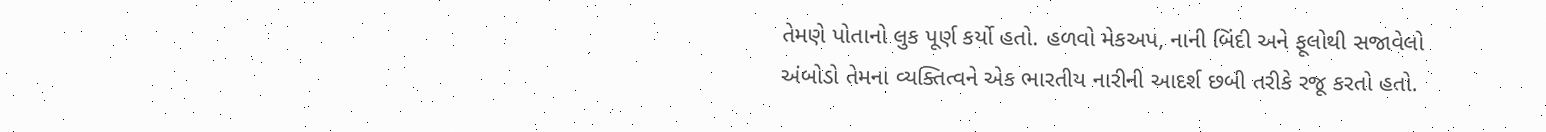તેમણે પોતાનો લુક પૂર્ણ કર્યો હતો. હળવો મેકઅપ, નાની બિંદી અને ફૂલોથી સજાવેલો અંબોડો તેમના વ્યક્તિત્વને એક ભારતીય નારીની આદર્શ છબી તરીકે રજૂ કરતો હતો.